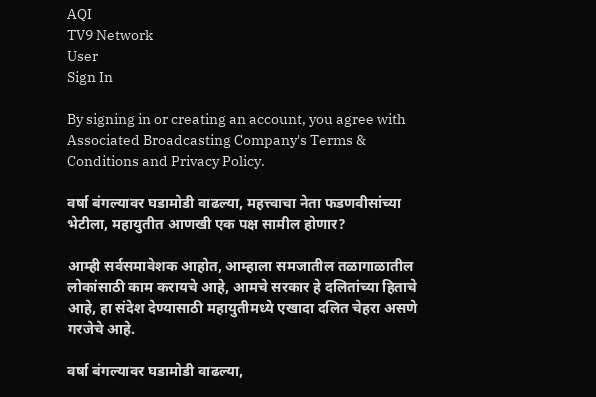AQI
TV9 Network
User
Sign In

By signing in or creating an account, you agree with Associated Broadcasting Company's Terms & Conditions and Privacy Policy.

वर्षा बंगल्यावर घडामोडी वाढल्या, महत्त्वाचा नेता फडणवीसांच्या भेटीला, महायुतीत आणखी एक पक्ष सामील होणार?

आम्ही सर्वसमावेशक आहोत, आम्हाला समजातील तळागाळातील लोकांसाठी काम करायचे आहे, आमचे सरकार हे दलितांच्या हिताचे आहे, हा संदेश देण्यासाठी महायुतीमध्ये एखादा दलित चेहरा असणे गरजेचे आहे.

वर्षा बंगल्यावर घडामोडी वाढल्या,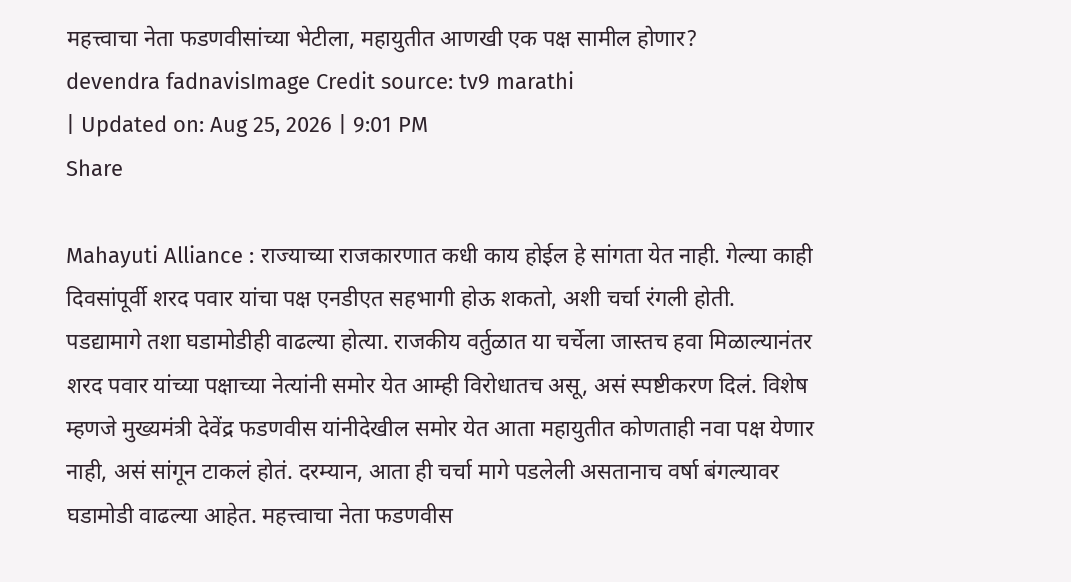महत्त्वाचा नेता फडणवीसांच्या भेटीला, महायुतीत आणखी एक पक्ष सामील होणार?
devendra fadnavisImage Credit source: tv9 marathi
| Updated on: Aug 25, 2026 | 9:01 PM
Share

Mahayuti Alliance : राज्याच्या राजकारणात कधी काय होईल हे सांगता येत नाही. गेल्या काही दिवसांपूर्वी शरद पवार यांचा पक्ष एनडीएत सहभागी होऊ शकतो, अशी चर्चा रंगली होती. पडद्यामागे तशा घडामोडीही वाढल्या होत्या. राजकीय वर्तुळात या चर्चेला जास्तच हवा मिळाल्यानंतर शरद पवार यांच्या पक्षाच्या नेत्यांनी समोर येत आम्ही विरोधातच असू, असं स्पष्टीकरण दिलं. विशेष म्हणजे मुख्यमंत्री देवेंद्र फडणवीस यांनीदेखील समोर येत आता महायुतीत कोणताही नवा पक्ष येणार नाही, असं सांगून टाकलं होतं. दरम्यान, आता ही चर्चा मागे पडलेली असतानाच वर्षा बंगल्यावर घडामोडी वाढल्या आहेत. महत्त्वाचा नेता फडणवीस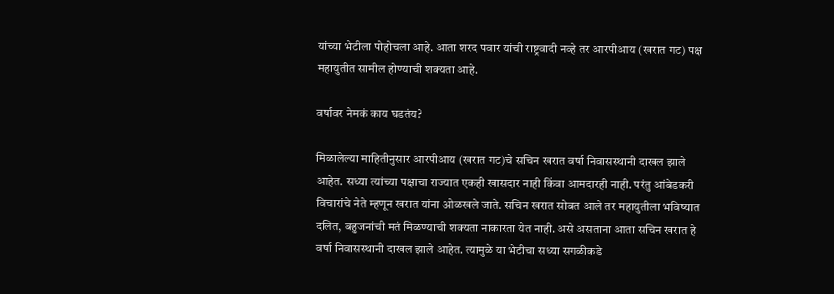यांच्या भेटीला पोहोचला आहे. आता शरद पवार यांची राष्ट्रवादी नव्हे तर आरपीआय (खरात गट) पक्ष महायुतीत सामील होण्याची शक्यता आहे.

वर्षावर नेमकं काय घडतंय?

मिळालेल्या माहितीनुसार आरपीआय (खरात गट)चे सचिन खरात वर्षा निवासस्थानी दाखल झाले आहेत. सध्या त्यांच्या पक्षाचा राज्यात एकही खासदार नाही किंवा आमदारही नाही. परंतु आंबेडकरी विचारांचे नेते म्हणून खरात यांना ओळखले जाते. सचिन खरात सोबत आले तर महायुतीला भविष्यात दलित, बहुजनांची मतं मिळण्याची शक्यता नाकारता येत नाही. असे असताना आता सचिन खरात हे वर्षा निवासस्थानी दाखल झाले आहेत. त्यामुळे या भेटीचा सध्या सगळीकडे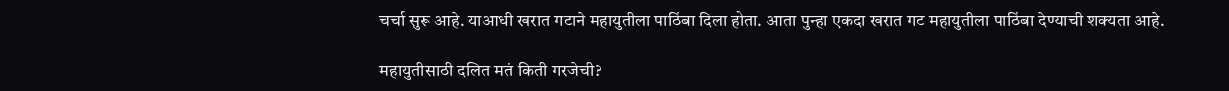चर्चा सुरू आहे. याआधी खरात गटाने महायुतीला पाठिंबा दिला होता. आता पुन्हा एकदा खरात गट महायुतीला पाठिंबा देण्याची शक्यता आहे.

महायुतीसाठी दलित मतं किती गरजेची?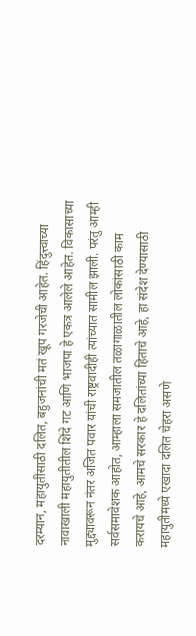दरम्यान, महायुतीसाठी दलित, बहुजनांची मतं खूप गरजेची आहेत. हिंदुत्त्वाच्या नावाखाली महायुतीतील शिंदे गट आणि भाजपा हे एकत्र आलेले आहेत. विकासाच्या मुद्द्यावरून नंतर अजित पवार यांची राष्ट्रवादीही त्यांच्यात सामील झाली. परंतु आम्ही सर्वसमावेशक आहोत, आम्हाला समजातील तळागाळातील लोकांसाठी काम करायचे आहे, आमचे सरकार हे दलितांच्या हिताचे आहे, हा संदेश देण्यासाठी महायुतीमध्ये एखादा दलित चेहरा असणे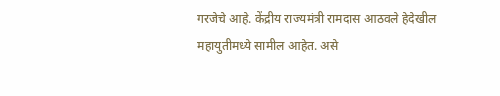गरजेचे आहे. केंद्रीय राज्यमंत्री रामदास आठवले हेदेखील महायुतीमध्ये सामील आहेत. असे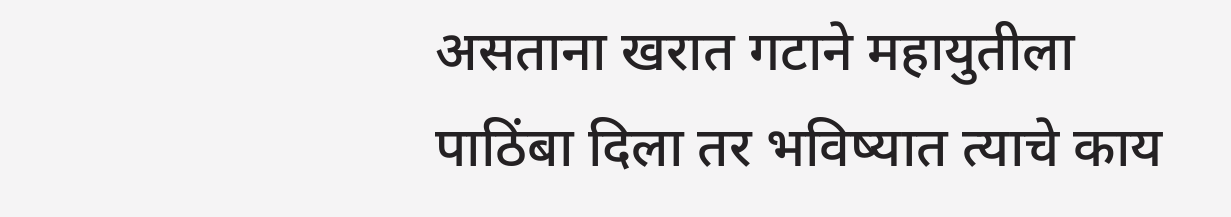असताना खरात गटाने महायुतीला पाठिंबा दिला तर भविष्यात त्याचे काय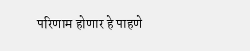परिणाम होणार हे पाहणे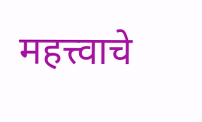महत्त्वाचे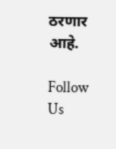ठरणार आहे.

Follow Us